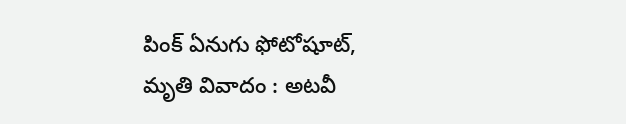పింక్‌ ఏనుగు ఫోటోషూట్‌, మృతి వివాదం : అటవీ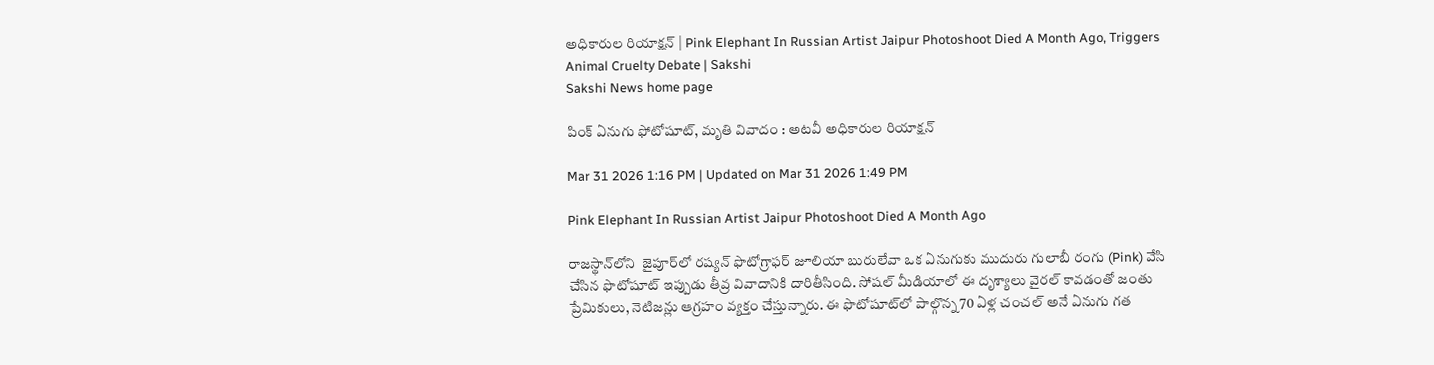అధికారుల రియాక్షన్‌ | Pink Elephant In Russian Artist Jaipur Photoshoot Died A Month Ago, Triggers Animal Cruelty Debate | Sakshi
Sakshi News home page

పింక్‌ ఏనుగు ఫోటోషూట్‌, మృతి వివాదం : అటవీ అధికారుల రియాక్షన్‌

Mar 31 2026 1:16 PM | Updated on Mar 31 2026 1:49 PM

Pink Elephant In Russian Artist Jaipur Photoshoot Died A Month Ago

రాజస్థాన్‌లోని  జైపూర్‌లో రష్యన్ ఫొటోగ్రాఫర్ జూలియా బురులేవా ఒక ఏనుగుకు ముదురు గులాబీ రంగు (Pink) వేసి చేసిన ఫొటోషూట్ ఇప్పుడు తీవ్ర వివాదానికి దారితీసింది. సోషల్ మీడియాలో ఈ దృశ్యాలు వైరల్ కావడంతో జంతు ప్రేమికులు, నెటిజన్లు ఆగ్రహం వ్యక్తం చేస్తున్నారు. ఈ ఫొటోషూట్‌లో పాల్గొన్న 70 ఏళ్ల చంచల్ అనే ఏనుగు గత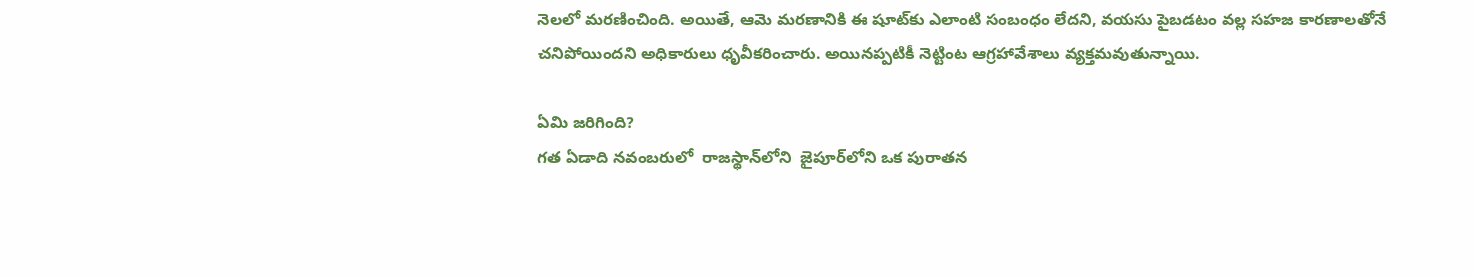నెలలో మరణించింది. అయితే, ఆమె మరణానికి ఈ షూట్‌కు ఎలాంటి సంబంధం లేదని, వయసు పైబడటం వల్ల సహజ కారణాలతోనే చనిపోయిందని అధికారులు ధృవీకరించారు. అయినప్పటికీ నెట్టింట ఆగ్రహావేశాలు వ్యక్తమవుతున్నాయి.

ఏమి జరిగింది?
గత ఏడాది నవంబరులో  రాజస్థాన్‌లోని  జైపూర్‌లోని ఒక పురాతన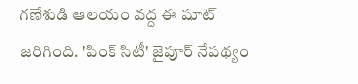గణేశుడి ఆలయం వద్ద ఈ షూట్ జరిగింది. 'పింక్ సిటీ' జైపూర్ నేపథ్యం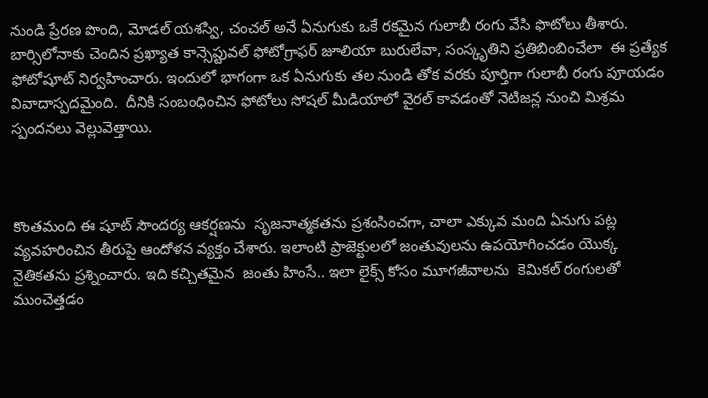నుండి ప్రేరణ పొంది, మోడల్ యశస్వి, చంచల్ అనే ఏనుగుకు ఒకే రకమైన గులాబీ రంగు వేసి ఫొటోలు తీశారు. బార్సిలోనాకు చెందిన ప్రఖ్యాత కాన్సెప్టువల్ ఫోటోగ్రాఫర్ జూలియా బురులేవా, సంస్కృతిని ప్రతిబింబించేలా  ఈ ప్రత్యేక ఫోటోషూట్ నిర్వహించారు. ఇందులో భాగంగా ఒక ఏనుగుకు తల నుండి తోక వరకు పూర్తిగా గులాబీ రంగు పూయడం వివాదాస్పదమైంది.  దీనికి సంబంధించిన ఫోటోలు సోషల్ మీడియాలో వైరల్ కావడంతో నెటిజన్ల నుంచి మిశ్రమ స్పందనలు వెల్లువెత్తాయి.



కొంతమంది ఈ షూట్ సౌందర్య ఆకర్షణను  సృజనాత్మకతను ప్రశంసించగా, చాలా ఎక్కువ మంది ఏనుగు పట్ల వ్యవహరించిన తీరుపై ఆందోళన వ్యక్తం చేశారు. ఇలాంటి ప్రాజెక్టులలో జంతువులను ఉపయోగించడం యొక్క నైతికతను ప్రశ్నించారు. ఇది కచ్చితమైన  జంతు హింసే.. ఇలా లైక్స్ కోసం మూగజీవాలను  కెమికల్‌ రంగులతో ముంచెత్తడం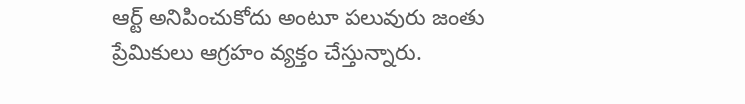ఆర్ట్‌ అనిపించుకోదు అంటూ పలువురు జంతు ప్రేమికులు ఆగ్రహం వ్యక్తం చేస్తున్నారు.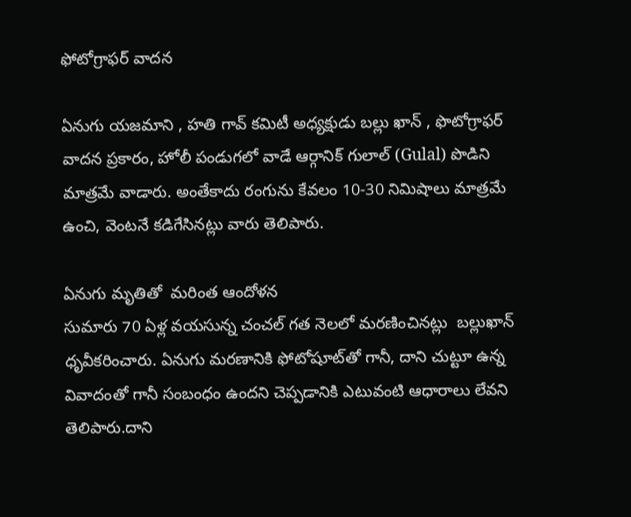ఫోటోగ్రాఫర్‌ వాదన

ఏనుగు యజమాని , హతి గావ్ కమిటీ అధ్యక్షుడు బల్లు ఖాన్ , ఫొటోగ్రాఫర్ వాదన ప్రకారం, హోలీ పండుగలో వాడే ఆర్గానిక్ గులాల్ (Gulal) పొడిని మాత్రమే వాడారు. అంతేకాదు రంగును కేవలం 10-30 నిమిషాలు మాత్రమే ఉంచి, వెంటనే కడిగేసినట్లు వారు తెలిపారు.

ఏనుగు మృతితో  మరింత ఆందోళన
సుమారు 70 ఏళ్ల వయసున్న చంచల్ గత నెలలో మరణించినట్లు  బల్లుఖాన్‌ ధృవీకరించారు. ఏనుగు మరణానికి ఫోటోషూట్‌తో గానీ, దాని చుట్టూ ఉన్న వివాదంతో గానీ సంబంధం ఉందని చెప్పడానికి ఎటువంటి ఆధారాలు లేవని తెలిపారు.దాని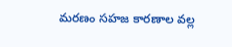మరణం సహజ కారణాల వల్ల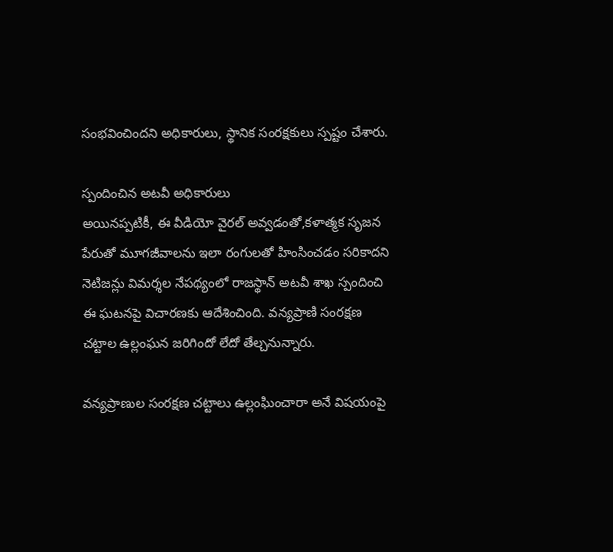సంభవించిందని అధికారులు, స్థానిక సంరక్షకులు స్పష్టం చేశారు.

స్పందించిన అటవీ అధికారులు
అయినప్పటికీ, ఈ వీడియో వైరల్ అవ్వడంతో,కళాత్మక సృజన పేరుతో మూగజీవాలను ఇలా రంగులతో హింసించడం సరికాదని నెటిజన్లు విమర్శల నేపథ్యంలో రాజస్థాన్ అటవీ శాఖ స్పందించి ఈ ఘటనపై విచారణకు ఆదేశించింది. వన్యప్రాణి సంరక్షణ చట్టాల ఉల్లంఘన జరిగిందో లేదో తేల్చనున్నారు.

వన్యప్రాణుల సంరక్షణ చట్టాలు ఉల్లంఘించారా అనే విషయంపై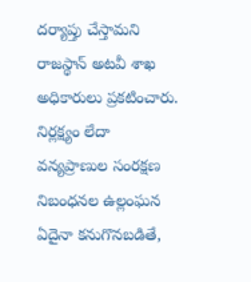దర్యాప్తు చేస్తామని రాజస్థాన్ అటవీ శాఖ అధికారులు ప్రకటించారు. నిర్లక్ష్యం లేదా వన్యప్రాణుల సంరక్షణ నిబంధనల ఉల్లంఘన ఏదైనా కనుగొనబడితే,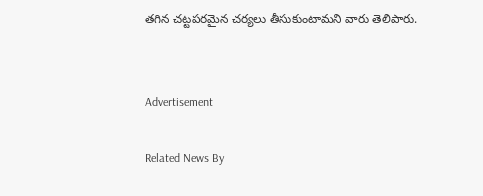తగిన చట్టపరమైన చర్యలు తీసుకుంటామని వారు తెలిపారు.


Advertisement

Related News By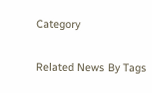Category

Related News By Tags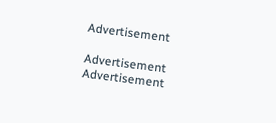Advertisement

Advertisement
Advertisement